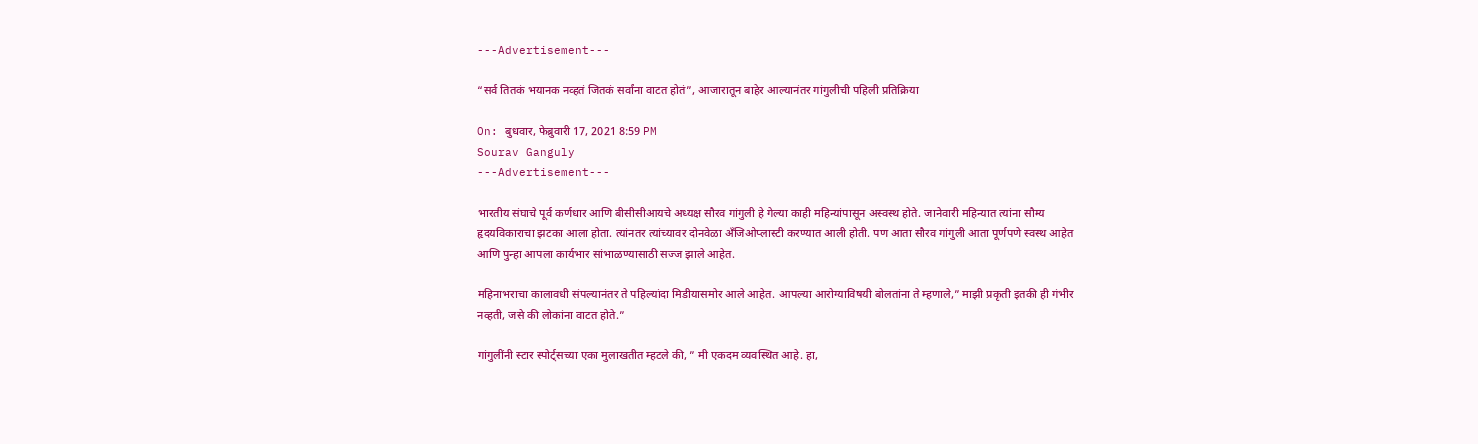---Advertisement---

“सर्व तितकं भयानक नव्हतं जितकं सर्वांना वाटत होतं”, आजारातून बाहेर आल्यानंतर गांगुलीची पहिली प्रतिक्रिया

On: बुधवार, फेब्रुवारी 17, 2021 8:59 PM
Sourav Ganguly
---Advertisement---

भारतीय संघाचे पूर्व कर्णधार आणि बीसीसीआयचे अध्यक्ष सौरव गांगुली हे गेल्या काही महिन्यांपासून अस्वस्थ होते. जानेवारी महिन्यात त्यांना सौम्य हृदयविकाराचा झटका आला होता. त्यांनतर त्यांच्यावर दोनवेळा अँजिओप्लास्टी करण्यात आली होती. पण आता सौरव गांगुली आता पूर्णपणे स्वस्थ आहेत आणि पुन्हा आपला कार्यभार सांभाळण्यासाठी सज्ज झाले आहेत.

महिनाभराचा कालावधी संपल्यानंतर ते पहिल्यांदा मिडीयासमोर आले आहेत. आपल्या आरोग्याविषयी बोलतांना ते म्हणाले,” माझी प्रकृती इतकी ही गंभीर नव्हती, जसे की लोकांना वाटत होते.”

गांगुलींनी स्टार स्पोर्ट्सच्या एका मुलाखतीत म्हटले की, ” मी एकदम व्यवस्थित आहे. हा,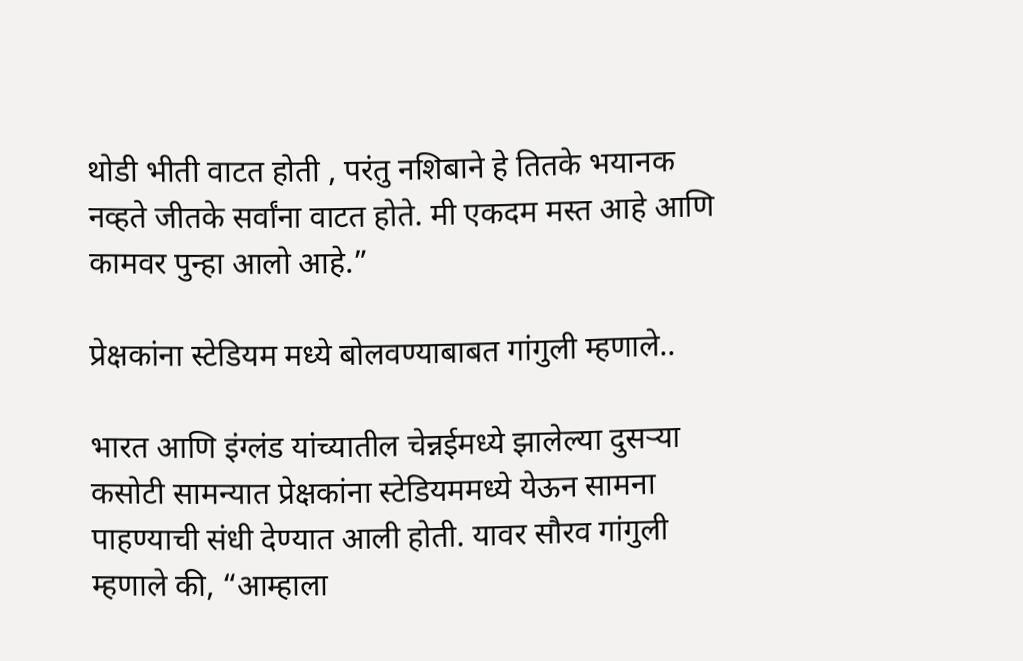थोडी भीती वाटत होती , परंतु नशिबाने हे तितके भयानक नव्हते जीतके सर्वांना वाटत होते. मी एकदम मस्त आहे आणि कामवर पुन्हा आलो आहे.”

प्रेक्षकांना स्टेडियम मध्ये बोलवण्याबाबत गांगुली म्हणाले..

भारत आणि इंग्लंड यांच्यातील चेन्नईमध्ये झालेल्या दुसऱ्या कसोटी सामन्यात प्रेक्षकांना स्टेडियममध्ये येऊन सामना पाहण्याची संधी देण्यात आली होती. यावर सौरव गांगुली म्हणाले की, “आम्हाला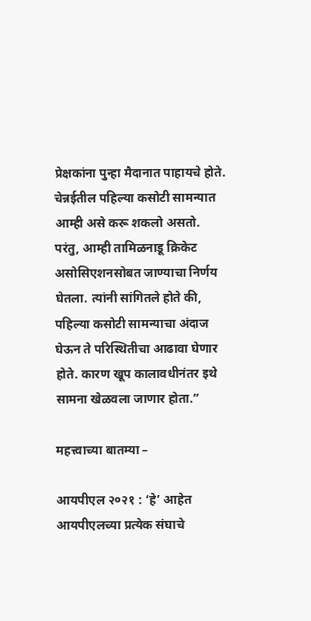प्रेक्षकांना पुन्हा मैदानात पाहायचे होते. चेन्नईतील पहिल्या कसोटी सामन्यात आम्ही असे करू शकलो असतो. परंतु, आम्ही तामिळनाडू क्रिकेट असोसिएशनसोबत जाण्याचा निर्णय घेतला. त्यांनी सांगितले होते की, पहिल्या कसोटी सामन्याचा अंदाज घेऊन ते परिस्थितीचा आढावा घेणार होते. कारण खूप कालावधीनंतर इथे सामना खेळवला जाणार होता.”

महत्त्वाच्या बातम्या –

आयपीएल २०२१ : ‘हे’ आहेत आयपीएलच्या प्रत्येक संघाचे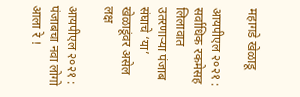महागडे खेळाडू

आयपीएल २०२१ : सर्वाधिक रकमेसह लिलावात उतरणाऱ्या पंजाब संघाचे ‘या’ खेळाडूंवर असेल लक्ष

आयपीएल २०२१ : पंजाबचा नवा लोगो आला रे !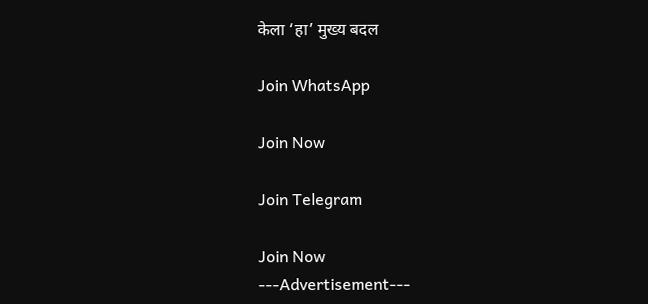केला ‘हा’ मुख्य बदल

Join WhatsApp

Join Now

Join Telegram

Join Now
---Advertisement---